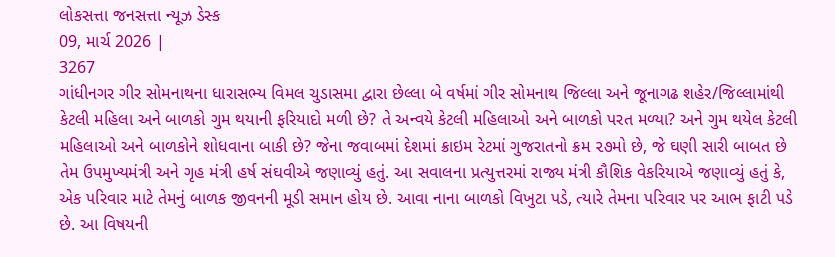લોકસત્તા જનસત્તા ન્યૂઝ ડેસ્ક
09, માર્ચ 2026 |
3267
ગાંધીનગર ગીર સોમનાથના ધારાસભ્ય વિમલ ચુડાસમા દ્વારા છેલ્લા બે વર્ષમાં ગીર સોમનાથ જિલ્લા અને જૂનાગઢ શહેર/જિલ્લામાંથી કેટલી મહિલા અને બાળકો ગુમ થયાની ફરિયાદો મળી છે? તે અન્વયે કેટલી મહિલાઓ અને બાળકો પરત મળ્યા? અને ગુમ થયેલ કેટલી મહિલાઓ અને બાળકોને શોધવાના બાકી છે? જેના જવાબમાં દેશમાં ક્રાઇમ રેટમાં ગુજરાતનો ક્રમ ૨૭મો છે, જે ઘણી સારી બાબત છે તેમ ઉપમુખ્યમંત્રી અને ગૃહ મંત્રી હર્ષ સંઘવીએ જણાવ્યું હતું. આ સવાલના પ્રત્યુત્તરમાં રાજ્ય મંત્રી કૌશિક વેકરિયાએ જણાવ્યું હતું કે, એક પરિવાર માટે તેમનું બાળક જીવનની મૂડી સમાન હોય છે. આવા નાના બાળકો વિખુટા પડે, ત્યારે તેમના પરિવાર પર આભ ફાટી પડે છે. આ વિષયની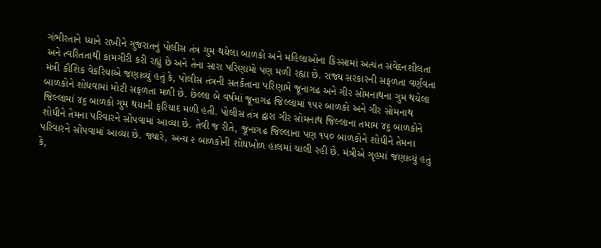ગંભીરતાને ધ્યાને રાખીને ગુજરાતનું પોલીસ તંત્ર ગુમ થયેલા બાળકો અને મહિલાઓના કિસ્સામાં અત્યંત સંવેદનશીલતા અને ત્વરિતતાથી કામગીરી કરી રહ્યું છે અને તેના સારા પરિણામો પણ મળી રહ્યા છે. રાજ્ય સરકારની સફળતા વર્ણવતા મંત્રી કૌશિક વેકરિયાએ જણાવ્યું હતું કે, પોલીસ તંત્રની સતર્કતાના પરિણામે જૂનાગઢ અને ગીર સોમનાથના ગુમ થયેલા બાળકોને શોધવામાં મોટી સફળતા મળી છે. છેલ્લા બે વર્ષમાં જૂનાગઢ જિલ્લામાં ૧૫૨ બાળકો અને ગીર સોમનાથ જિલ્લામાં ૪૬ બાળકો ગુમ થયાની ફરિયાદ મળી હતી. પોલીસ તંત્ર દ્વારા ગીર સોમનાથ જિલ્લાના તમામ ૪૬ બાળકોને શોધીને તેમના પરિવારને સોંપવામાં આવ્યા છે. તેવી જ રીતે, જૂનાગઢ જિલ્લાના પણ ૧૫૦ બાળકોને શોધીને તેમના પરિવારને સોંપવામાં આવ્યા છે. જ્યારે, અન્ય ૨ બાળકોની શોધખોળ હાલમાં ચાલી રહી છે. મંત્રીએ ગૃહમાં જણાવ્યું હતું કે,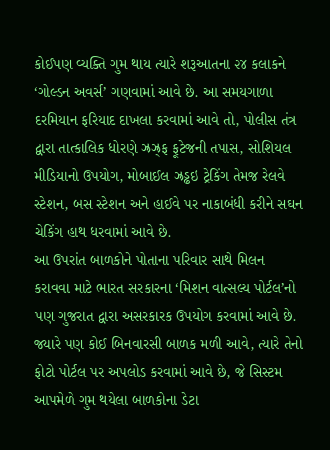કોઈપણ વ્યક્તિ ગુમ થાય ત્યારે શરૂઆતના ૨૪ કલાકને ‘ગોલ્ડન અવર્સ’ ગણવામાં આવે છે. આ સમયગાળા દરમિયાન ફરિયાદ દાખલા કરવામાં આવે તો, પોલીસ તંત્ર દ્વારા તાત્કાલિક ધોરણે ઝ્રઝ્ર્ફ ફૂટેજની તપાસ, સોશિયલ મીડિયાનો ઉપયોગ, મોબાઈલ ઝ્રડ્ઢઇ ટ્રેકિંગ તેમજ રેલવે સ્ટેશન, બસ સ્ટેશન અને હાઈવે પર નાકાબંધી કરીને સઘન ચેકિંગ હાથ ધરવામાં આવે છે.
આ ઉપરાંત બાળકોને પોતાના પરિવાર સાથે મિલન કરાવવા માટે ભારત સરકારના ‘મિશન વાત્સલ્ય પોર્ટલ’નો પણ ગુજરાત દ્વારા અસરકારક ઉપયોગ કરવામાં આવે છે. જ્યારે પણ કોઈ બિનવારસી બાળક મળી આવે, ત્યારે તેનો ફોટો પોર્ટલ પર અપલોડ કરવામાં આવે છે, જે સિસ્ટમ આપમેળે ગુમ થયેલા બાળકોના ડેટા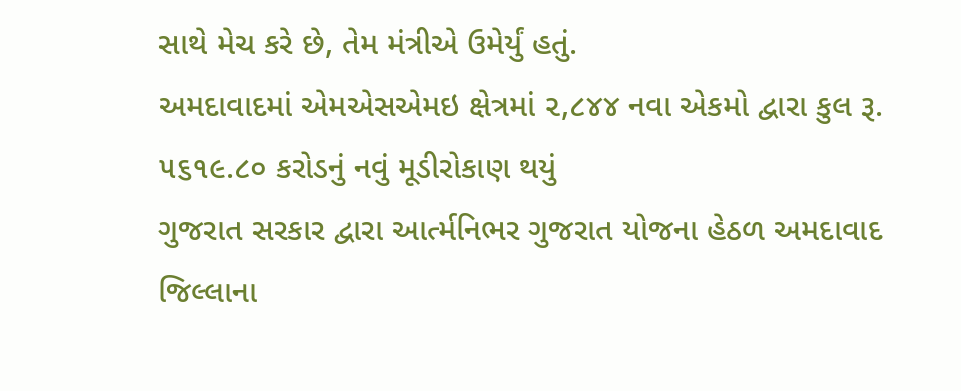સાથે મેચ કરે છે, તેમ મંત્રીએ ઉમેર્યું હતું.
અમદાવાદમાં એમએસએમઇ ક્ષેત્રમાં ૨,૮૪૪ નવા એકમો દ્વારા કુલ રૂ. ૫૬૧૯.૮૦ કરોડનું નવું મૂડીરોકાણ થયું
ગુજરાત સરકાર દ્વારા આર્ત્મનિભર ગુજરાત યોજના હેઠળ અમદાવાદ જિલ્લાના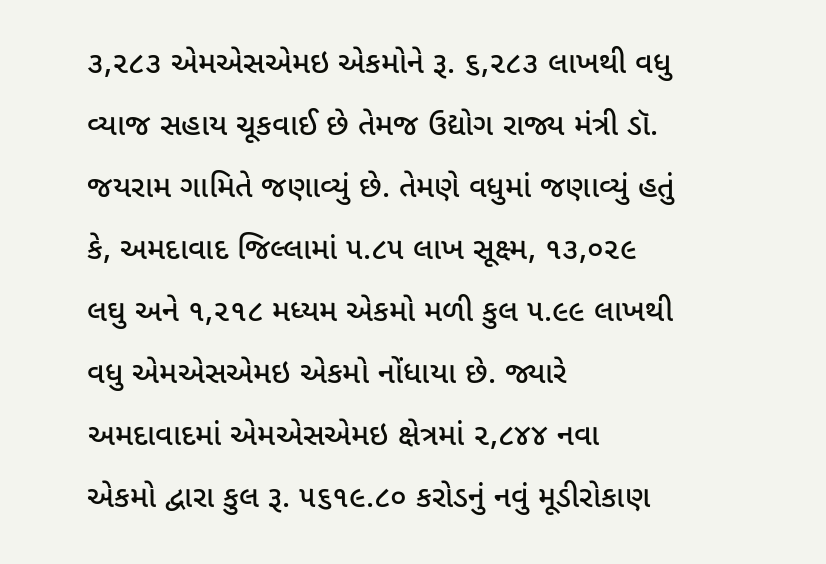૩,૨૮૩ એમએસએમઇ એકમોને રૂ. ૬,૨૮૩ લાખથી વધુ વ્યાજ સહાય ચૂકવાઈ છે તેમજ ઉદ્યોગ રાજ્ય મંત્રી ડૉ. જયરામ ગામિતે જણાવ્યું છે. તેમણે વધુમાં જણાવ્યું હતું કે, અમદાવાદ જિલ્લામાં ૫.૮૫ લાખ સૂક્ષ્મ, ૧૩,૦૨૯ લઘુ અને ૧,૨૧૮ મધ્યમ એકમો મળી કુલ ૫.૯૯ લાખથી વધુ એમએસએમઇ એકમો નોંધાયા છે. જ્યારે અમદાવાદમાં એમએસએમઇ ક્ષેત્રમાં ૨,૮૪૪ નવા એકમો દ્વારા કુલ રૂ. ૫૬૧૯.૮૦ કરોડનું નવું મૂડીરોકાણ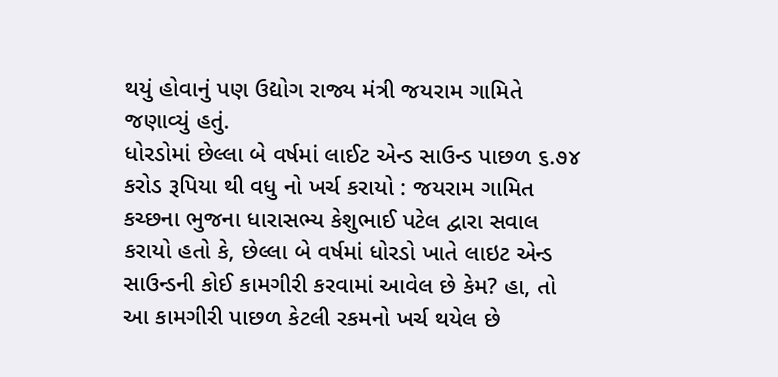થયું હોવાનું પણ ઉદ્યોગ રાજ્ય મંત્રી જયરામ ગામિતે જણાવ્યું હતું.
ધોરડોમાં છેલ્લા બે વર્ષમાં લાઈટ એન્ડ સાઉન્ડ પાછળ ૬.૭૪ કરોડ રૂપિયા થી વધુ નો ખર્ચ કરાયો : જયરામ ગામિત
કચ્છના ભુજના ધારાસભ્ય કેશુભાઈ પટેલ દ્વારા સવાલ કરાયો હતો કે, છેલ્લા બે વર્ષમાં ધોરડો ખાતે લાઇટ એન્ડ સાઉન્ડની કોઈ કામગીરી કરવામાં આવેલ છે કેમ? હા, તો આ કામગીરી પાછળ કેટલી રકમનો ખર્ચ થયેલ છે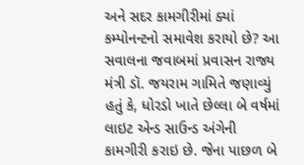અને સદર કામગીરીમાં ક્યાં કમ્પોનન્ટનો સમાવેશ કરાયો છે? આ સવાલના જવાબમાં પ્રવાસન રાજ્ય મંત્રી ડૉ. જયરામ ગામિતે જણાવ્યું હતું કે, ધોરડો ખાતે છેલ્લા બે વર્ષમાં લાઇટ એન્ડ સાઉન્ડ અંગેની કામગીરી કરાઇ છે. જેના પાછળ બે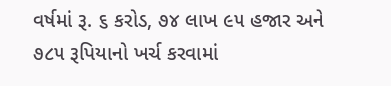વર્ષમાં રૂ. ૬ કરોડ, ૭૪ લાખ ૯૫ હજાર અને ૭૮૫ રૂપિયાનો ખર્ચ કરવામાં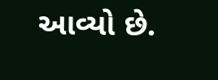આવ્યો છે.